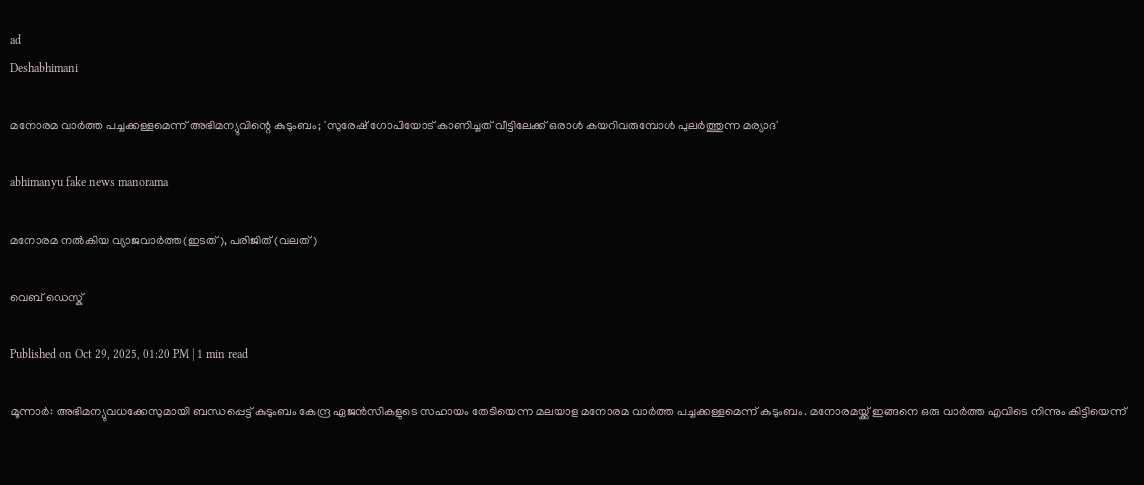ad
Deshabhimani

മനോരമ വാർത്ത പച്ചക്കള്ളമെന്ന് അഭിമന്യുവിന്റെ കുടുംബം; 'സുരേഷ് ഗോപിയോട് കാണിച്ചത് വീട്ടിലേക്ക് ഒരാൾ കയറിവരുമ്പോള്‍ പുലർത്തുന്ന മര്യാദ'

abhimanyu fake news manorama

മനോരമ നല്‍കിയ വ്യാജവാര്‍ത്ത(ഇടത്), പരിജിത് (വലത്)

വെബ് ഡെസ്ക്

Published on Oct 29, 2025, 01:20 PM | 1 min read

മൂന്നാർ: അഭിമന്യുവധക്കേസുമായി ബന്ധപ്പെട്ട് കുടുംബം കേന്ദ്ര ഏജന്‍സികളുടെ സഹായം തേടിയെന്ന മലയാള മനോരമ വാര്‍ത്ത പച്ചക്കള്ളമെന്ന് കുടുംബം. മനോരമയ്ക്ക് ഇങ്ങനെ ഒരു വാർത്ത എവിടെ നിന്നും കിട്ടിയെന്ന്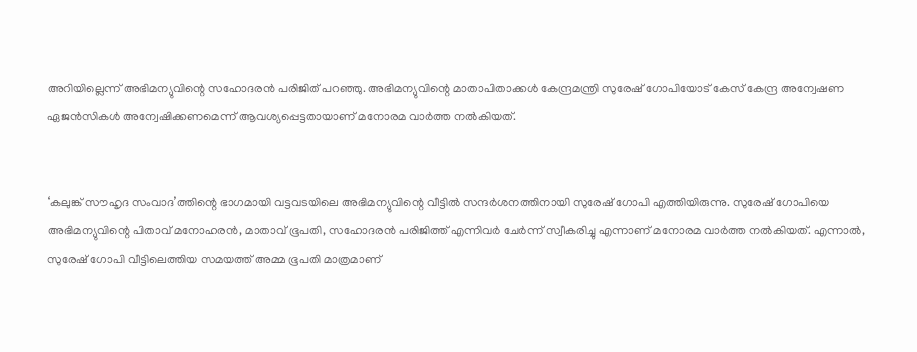അറിയില്ലെന്ന് അഭിമന്യുവിന്റെ സഹോദരൻ പരിജിത് പറഞ്ഞു. അഭിമന്യുവിന്റെ മാതാപിതാക്കള്‍ കേന്ദ്രമന്ത്രി സുരേഷ് ഗോപിയോട് കേസ് കേന്ദ്ര അന്വേഷണ ഏജന്‍സികള്‍ അന്വേഷിക്കണമെന്ന് ആവശ്യപ്പെട്ടതായാണ് മനോരമ വാർത്ത നൽകിയത്.


‘കലുങ്ക് സൗഹൃദ സംവാദ’ത്തിന്റെ ഭാഗമായി വട്ടവടയിലെ അഭിമന്യുവിന്റെ വീട്ടില്‍ സന്ദര്‍ശനത്തിനായി സുരേഷ് ഗോപി എത്തിയിരുന്നു. സുരേഷ് ഗോപിയെ അഭിമന്യുവിന്റെ പിതാവ് മനോഹരന്‍, മാതാവ് ഭൂപതി, സഹോദരന്‍ പരിജിത്ത് എന്നിവര്‍ ചേര്‍ന്ന് സ്വീകരിച്ചു എന്നാണ് മനോരമ വാർത്ത നൽകിയത്. എന്നാല്‍, സുരേഷ് ഗോപി വീട്ടിലെത്തിയ സമയത്ത് അമ്മ ഭൂപതി മാത്രമാണ്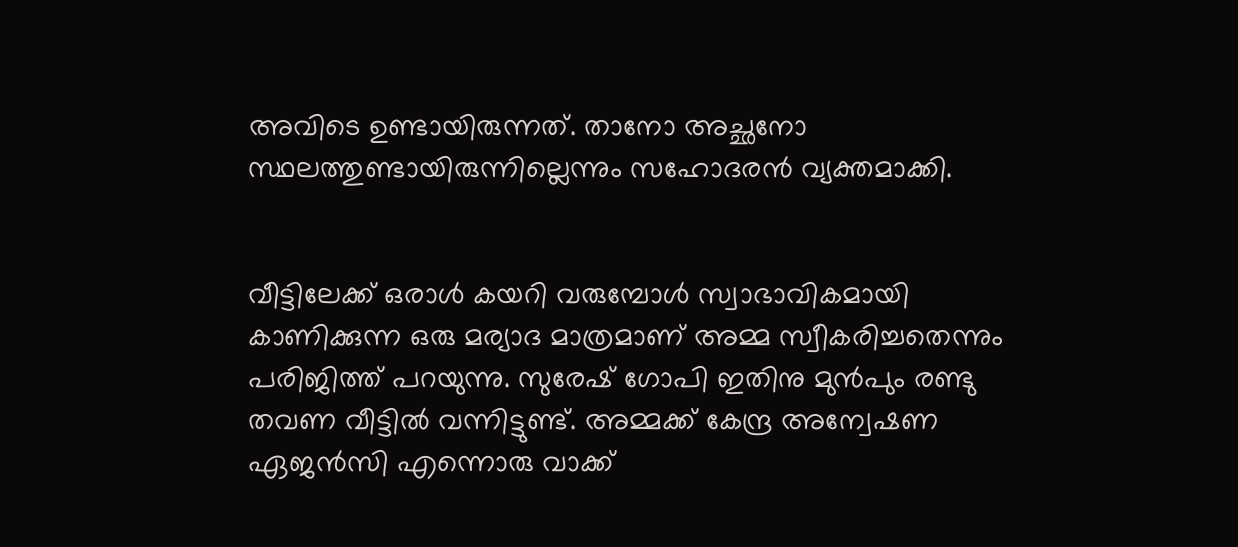അവിടെ ഉണ്ടായിരുന്നത്. താനോ അച്ഛനോ സ്ഥലത്തുണ്ടായിരുന്നില്ലെന്നും സഹോദരന്‍ വ്യക്തമാക്കി.


വീട്ടിലേക്ക് ഒരാള്‍ കയറി വരുമ്പോള്‍ സ്വാഭാവികമായി കാണിക്കുന്ന ഒരു മര്യാദ മാത്രമാണ് അമ്മ സ്വീകരിച്ചതെന്നും പരിജിത്ത് പറയുന്നു. സുരേഷ് ഗോപി ഇതിനു മുന്‍പും രണ്ടു തവണ വീട്ടില്‍ വന്നിട്ടുണ്ട്. അമ്മക്ക് കേന്ദ്ര അന്വേഷണ ഏജന്‍സി എന്നൊരു വാക്ക്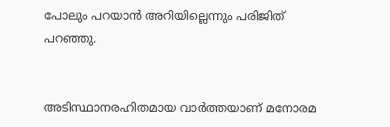പോലും പറയാന്‍ അറിയില്ലെന്നും പരിജിത് പറഞ്ഞു.


അടിസ്ഥാനരഹിതമായ വാർത്തയാണ് മനോരമ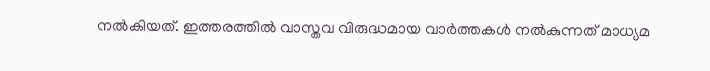നൽകിയത്. ഇത്തരത്തിൽ വാസ്തവ വിരുദ്ധമായ വാർത്തകൾ നൽകുന്നത് മാധ്യമ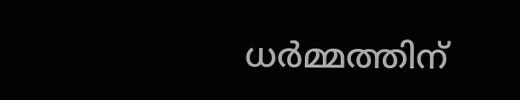ധർമ്മത്തിന്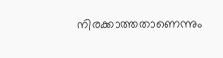നിരക്കാത്തതാണെന്നും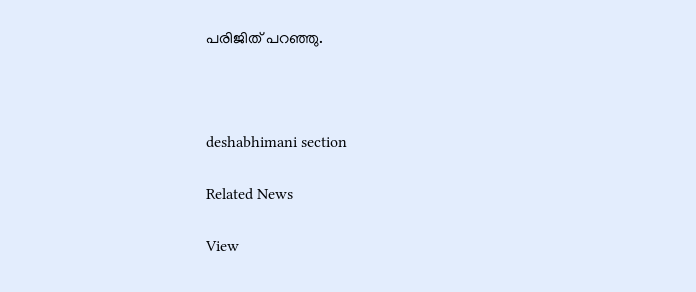പരിജിത് പറഞ്ഞു.



deshabhimani section

Related News

View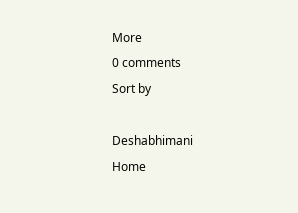More
0 comments
Sort by

Deshabhimani
Home